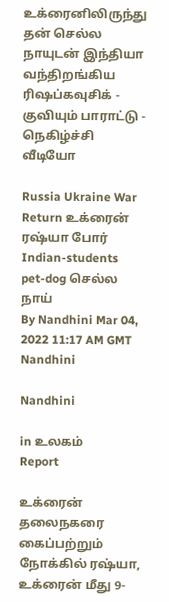உக்ரைனிலிருந்து தன் செல்ல நாயுடன் இந்தியா வந்திறங்கிய ரி‌ஷப்கவுசிக் - குவியும் பாராட்டு - நெகிழ்ச்சி வீடியோ

Russia Ukraine War Return உக்ரைன் ரஷ்யா போர் Indian-students pet-dog செல்ல நாய்
By Nandhini Mar 04, 2022 11:17 AM GMT
Nandhini

Nandhini

in உலகம்
Report

உக்ரைன் தலைநகரை கைப்பற்றும் நோக்கில் ரஷ்யா, உக்ரைன் மீது 9-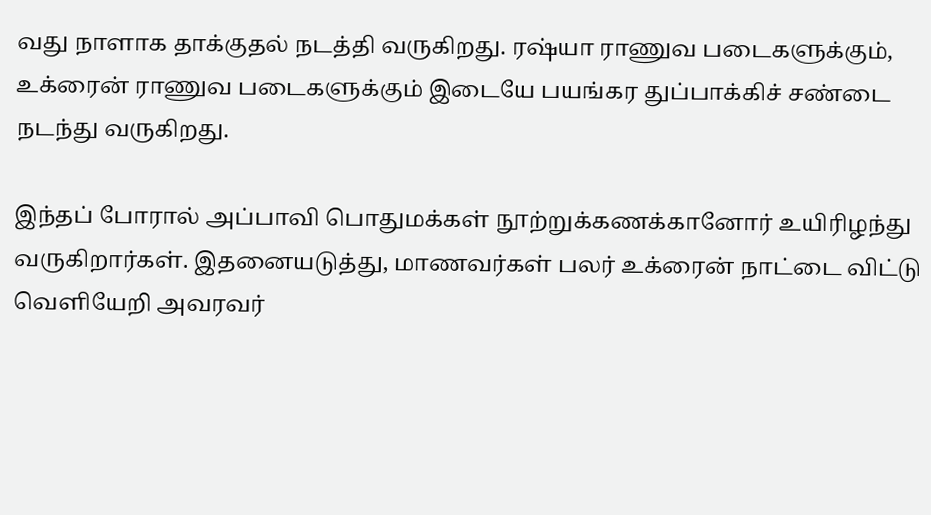வது நாளாக தாக்குதல் நடத்தி வருகிறது. ரஷ்யா ராணுவ படைகளுக்கும், உக்ரைன் ராணுவ படைகளுக்கும் இடையே பயங்கர துப்பாக்கிச் சண்டை நடந்து வருகிறது.

இந்தப் போரால் அப்பாவி பொதுமக்கள் நூற்றுக்கணக்கானோர் உயிரிழந்து வருகிறார்கள். இதனையடுத்து, மாணவர்கள் பலர் உக்ரைன் நாட்டை விட்டு வெளியேறி அவரவர்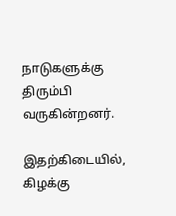நாடுகளுக்கு திரும்பி வருகின்றனர்.

இதற்கிடையில், கிழக்கு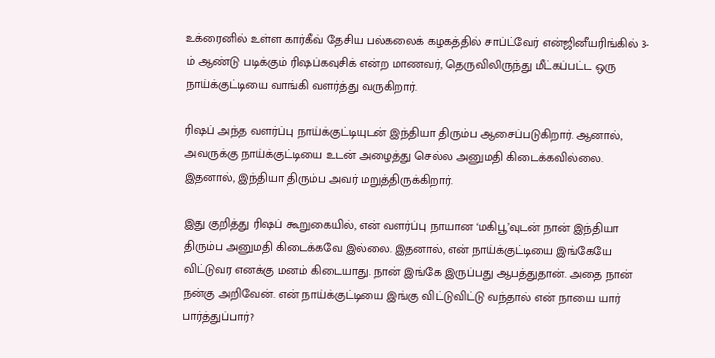உக்ரைனில் உள்ள கார்கீவ் தேசிய பல்கலைக் கழகத்தில் சாப்ட்வேர் என்ஜினீயரிங்கில் 3-ம் ஆண்டு படிக்கும் ரி‌ஷப்கவுசிக் என்ற மாணவர், தெருவிலிருந்து மீட்கப்பட்ட ஒரு நாய்க்குட்டியை வாங்கி வளர்த்து வருகிறார்.

ரி‌ஷப் அந்த வளர்ப்பு நாய்க்குட்டியுடன் இந்தியா திரும்ப ஆசைப்படுகிறார். ஆனால், அவருக்கு நாய்க்குட்டியை உடன் அழைத்து செல்ல அனுமதி கிடைக்கவில்லை. இதனால், இந்தியா திரும்ப அவர் மறுத்திருக்கிறார்.

இது குறித்து ரிஷப் கூறுகையில், என் வளர்ப்பு நாயான ‘மகிபூ’வுடன் நான் இந்தியா திரும்ப அனுமதி கிடைக்கவே இல்லை. இதனால், என் நாய்க்குட்டியை இங்கேயே விட்டுவர எனக்கு மனம் கிடையாது. நான் இங்கே இருப்பது ஆபத்துதான். அதை நான் நன்கு அறிவேன். என் நாய்க்குட்டியை இங்கு விட்டுவிட்டு வந்தால் என் நாயை யார் பார்த்துப்பார்?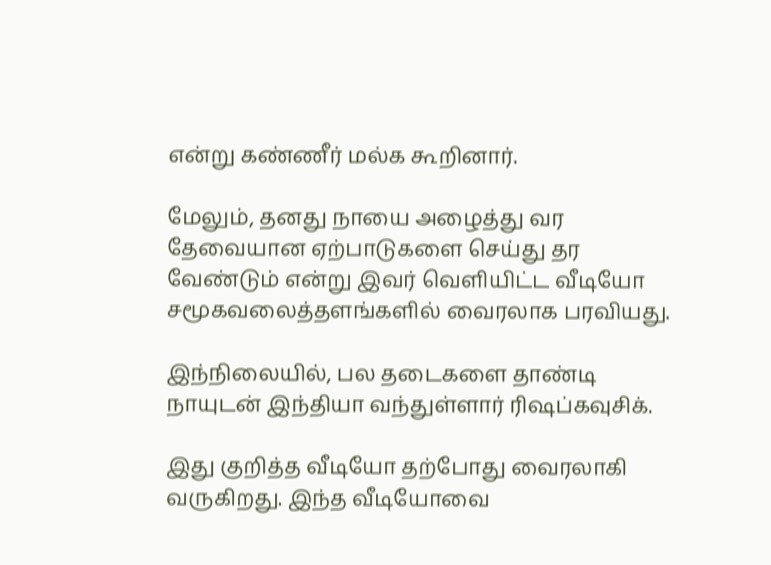என்று கண்ணீர் மல்க கூறினார்.

மேலும், தனது நாயை அழைத்து வர தேவையான ஏற்பாடுகளை செய்து தர வேண்டும் என்று இவர் வெளியிட்ட வீடியோ சமூகவலைத்தளங்களில் வைரலாக பரவியது.

இந்நிலையில், பல தடைகளை தாண்டி நாயுடன் இந்தியா வந்துள்ளார் ரிஷப்கவுசிக்.

இது குறித்த வீடியோ தற்போது வைரலாகி வருகிறது. இந்த வீடியோவை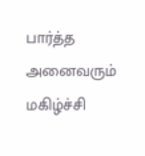பார்த்த அனைவரும் மகிழ்ச்சி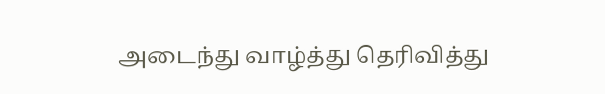அடைந்து வாழ்த்து தெரிவித்து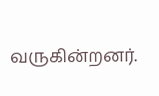வருகின்றனர்.